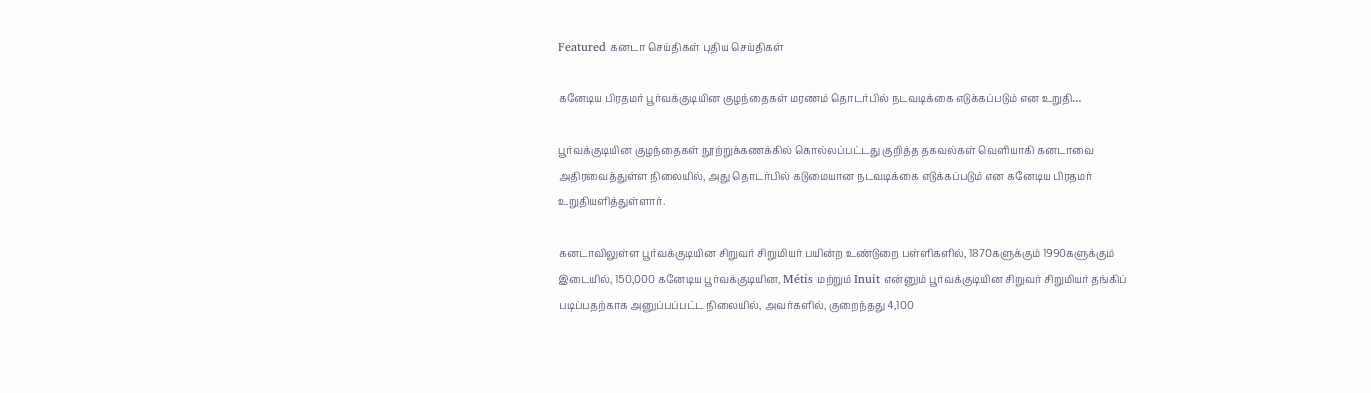Featured கனடா செய்திகள் புதிய செய்திகள்

கனேடிய பிரதமர் பூர்வக்குடியின குழந்தைகள் மரணம் தொடர்பில் நடவடிக்கை எடுக்கப்படும் என உறுதி…

பூர்வக்குடியின குழந்தைகள் நூற்றுக்கணக்கில் கொல்லப்பட்டது குறித்த தகவல்கள் வெளியாகி கனடாவை அதிரவைத்துள்ள நிலையில், அது தொடர்பில் கடுமையான நடவடிக்கை எடுக்கப்படும் என கனேடிய பிரதமர் உறுதியளித்துள்ளார்.

கனடாவிலுள்ள பூர்வக்குடியின சிறுவர் சிறுமியர் பயின்ற உண்டுறை பள்ளிகளில், 1870களுக்கும் 1990களுக்கும் இடையில், 150,000 கனேடிய பூர்வக்குடியின, Métis மற்றும் Inuit என்னும் பூர்வக்குடியின சிறுவர் சிறுமியர் தங்கிப் படிப்பதற்காக அனுப்பப்பட்ட நிலையில், அவர்களில், குறைந்தது 4,100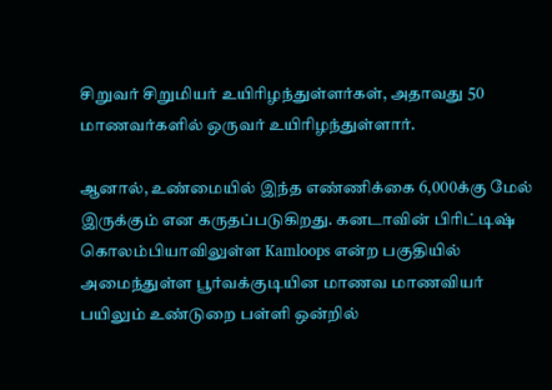சிறுவர் சிறுமியர் உயிரிழந்துள்ளர்கள், அதாவது 50 மாணவர்களில் ஒருவர் உயிரிழந்துள்ளார்.

ஆனால், உண்மையில் இந்த எண்ணிக்கை 6,000க்கு மேல் இருக்கும் என கருதப்படுகிறது. கனடாவின் பிரிட்டிஷ் கொலம்பியாவிலுள்ள Kamloops என்ற பகுதியில் அமைந்துள்ள பூர்வக்குடியின மாணவ மாணவியர் பயிலும் உண்டுறை பள்ளி ஒன்றில்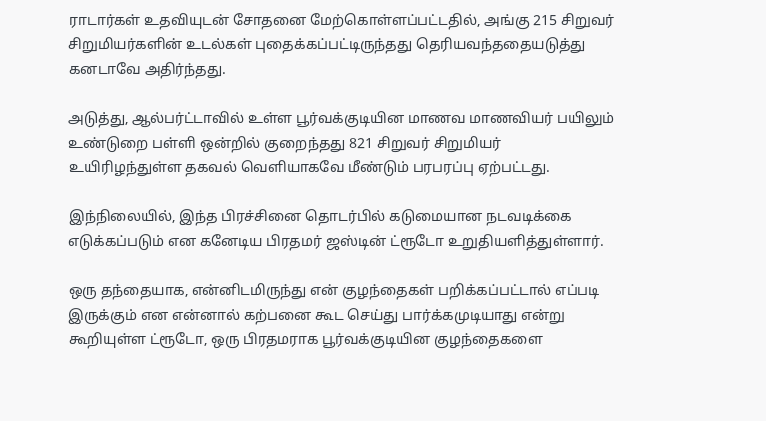ராடார்கள் உதவியுடன் சோதனை மேற்கொள்ளப்பட்டதில், அங்கு 215 சிறுவர் சிறுமியர்களின் உடல்கள் புதைக்கப்பட்டிருந்தது தெரியவந்ததையடுத்து கனடாவே அதிர்ந்தது.

அடுத்து, ஆல்பர்ட்டாவில் உள்ள பூர்வக்குடியின மாணவ மாணவியர் பயிலும் உண்டுறை பள்ளி ஒன்றில் குறைந்தது 821 சிறுவர் சிறுமியர் உயிரிழந்துள்ள தகவல் வெளியாகவே மீண்டும் பரபரப்பு ஏற்பட்டது.

இந்நிலையில், இந்த பிரச்சினை தொடர்பில் கடுமையான நடவடிக்கை எடுக்கப்படும் என கனேடிய பிரதமர் ஜஸ்டின் ட்ரூடோ உறுதியளித்துள்ளார்.

ஒரு தந்தையாக, என்னிடமிருந்து என் குழந்தைகள் பறிக்கப்பட்டால் எப்படி இருக்கும் என என்னால் கற்பனை கூட செய்து பார்க்கமுடியாது என்று கூறியுள்ள ட்ரூடோ, ஒரு பிரதமராக பூர்வக்குடியின குழந்தைகளை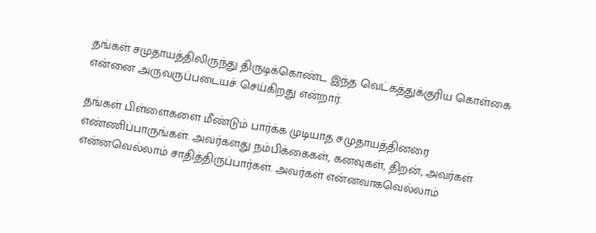தங்கள் சமுதாயத்திலிருந்து திருடிக்கொண்ட இந்த வெட்கத்துக்குரிய கொள்கை என்னை அருவருப்படையச் செய்கிறது என்றார்.

தங்கள் பிள்ளைகளை மீண்டும் பார்க்க முடியாத சமுதாயத்தினரை எண்ணிப்பாருங்கள். அவர்களது நம்பிக்கைகள், கனவுகள், திறன், அவர்கள் என்னவெல்லாம் சாதித்திருப்பார்கள். அவர்கள் என்னவாகவெல்லாம்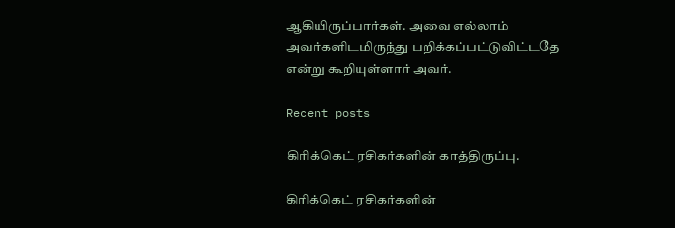ஆகியிருப்பார்கள். அவை எல்லாம் அவர்களிடமிருந்து பறிக்கப்பட்டுவிட்டதே என்று கூறியுள்ளார் அவர்.

Recent posts

கிரிக்கெட் ரசிகர்களின் காத்திருப்பு.

கிரிக்கெட் ரசிகர்களின்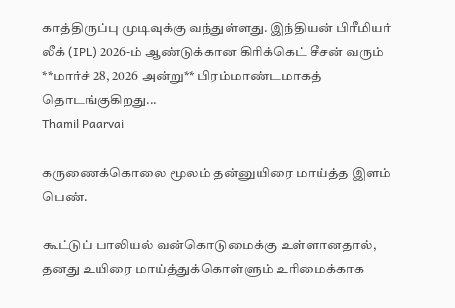காத்திருப்பு முடிவுக்கு வந்துள்ளது. இந்தியன் பிரீமியர் லீக் (IPL) 2026-ம் ஆண்டுக்கான கிரிக்கெட் சீசன் வரும் **மார்ச் 28, 2026 அன்று** பிரம்மாண்டமாகத் தொடங்குகிறது...
Thamil Paarvai

கருணைக்கொலை மூலம் தன்னுயிரை மாய்த்த இளம் பெண்.

கூட்டுப் பாலியல் வன்கொடுமைக்கு உள்ளானதால்,   தனது உயிரை மாய்த்துக்கொள்ளும் உரிமைக்காக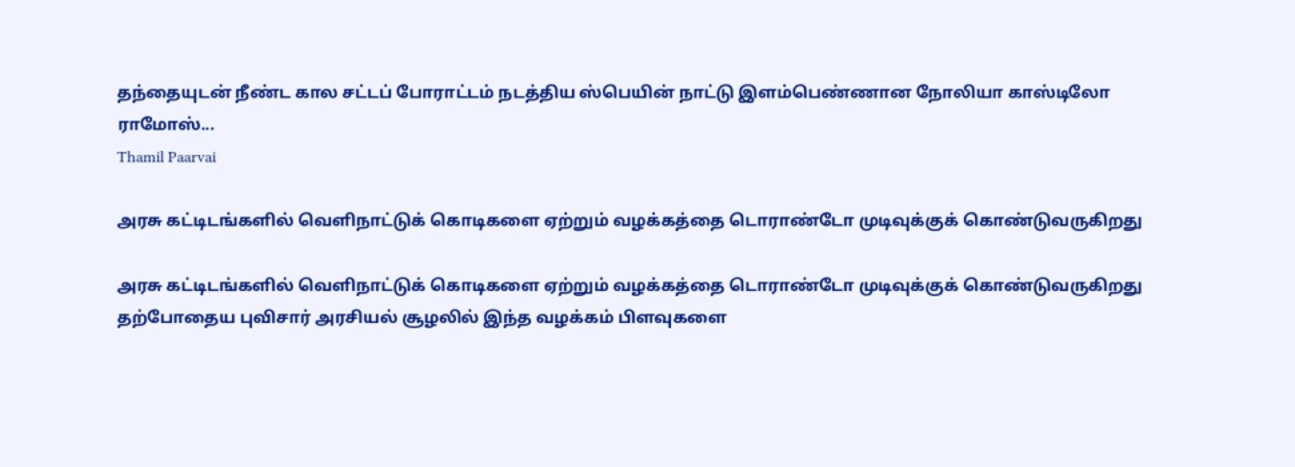தந்தையுடன் நீண்ட கால சட்டப் போராட்டம் நடத்திய ஸ்பெயின் நாட்டு இளம்பெண்ணான நோலியா காஸ்டிலோ ராமோஸ்...
Thamil Paarvai

அரசு கட்டிடங்களில் வெளிநாட்டுக் கொடிகளை ஏற்றும் வழக்கத்தை டொராண்டோ முடிவுக்குக் கொண்டுவருகிறது

அரசு கட்டிடங்களில் வெளிநாட்டுக் கொடிகளை ஏற்றும் வழக்கத்தை டொராண்டோ முடிவுக்குக் கொண்டுவருகிறது தற்போதைய புவிசார் அரசியல் சூழலில் இந்த வழக்கம் பிளவுகளை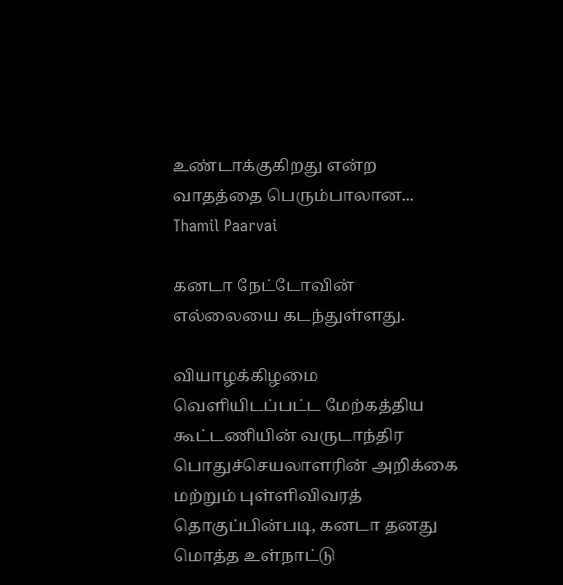உண்டாக்குகிறது என்ற வாதத்தை பெரும்பாலான...
Thamil Paarvai

கனடா நேட்டோவின் எல்லையை கடந்துள்ளது.

வியாழக்கிழமை வெளியிடப்பட்ட மேற்கத்திய கூட்டணியின் வருடாந்திர பொதுச்செயலாளரின் அறிக்கை மற்றும் புள்ளிவிவரத் தொகுப்பின்படி, கனடா தனது மொத்த உள்நாட்டு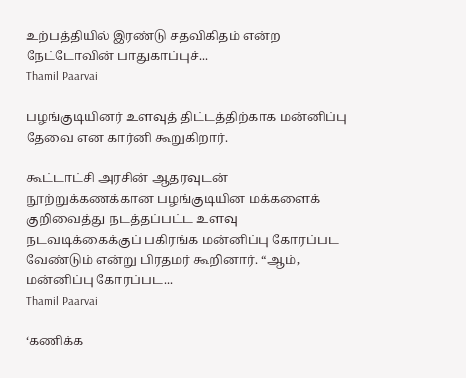உற்பத்தியில் இரண்டு சதவிகிதம் என்ற நேட்டோவின் பாதுகாப்புச்...
Thamil Paarvai

பழங்குடியினர் உளவுத் திட்டத்திற்காக மன்னிப்பு தேவை என கார்னி கூறுகிறார்.

கூட்டாட்சி அரசின் ஆதரவுடன் நூற்றுக்கணக்கான பழங்குடியின மக்களைக் குறிவைத்து நடத்தப்பட்ட உளவு நடவடிக்கைக்குப் பகிரங்க மன்னிப்பு கோரப்பட வேண்டும் என்று பிரதமர் கூறினார். “ஆம், மன்னிப்பு கோரப்பட...
Thamil Paarvai

‘கணிக்க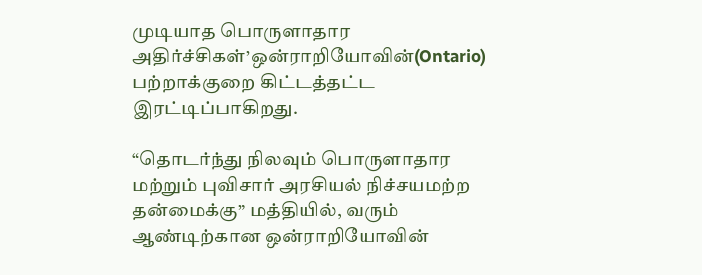முடியாத பொருளாதார அதிர்ச்சிகள்’ஒன்ராறியோவின்(Ontario) பற்றாக்குறை கிட்டத்தட்ட இரட்டிப்பாகிறது.

“தொடர்ந்து நிலவும் பொருளாதார மற்றும் புவிசார் அரசியல் நிச்சயமற்ற தன்மைக்கு” மத்தியில், வரும் ஆண்டிற்கான ஒன்ராறியோவின்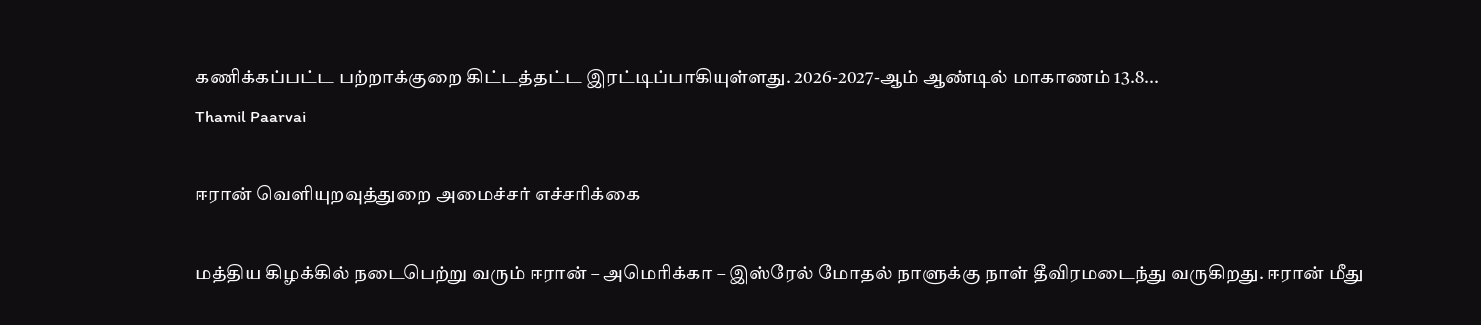கணிக்கப்பட்ட பற்றாக்குறை கிட்டத்தட்ட இரட்டிப்பாகியுள்ளது. 2026-2027-ஆம் ஆண்டில் மாகாணம் 13.8...
Thamil Paarvai

ஈரான் வெளியுறவுத்துறை அமைச்சர் எச்சரிக்கை

மத்திய கிழக்கில் நடைபெற்று வரும் ஈரான் – அமெரிக்கா – இஸ்ரேல் மோதல் நாளுக்கு நாள் தீவிரமடைந்து வருகிறது. ஈரான் மீது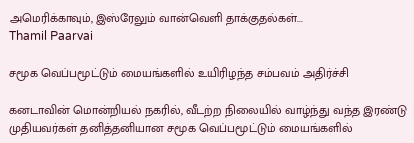அமெரிக்காவும், இஸ்ரேலும் வான்வெளி தாக்குதல்கள்...
Thamil Paarvai

சமூக வெப்பமூட்டும் மையங்களில் உயிரிழந்த சம்பவம் அதிர்ச்சி

கனடாவின் மொன்றியல் நகரில், வீடற்ற நிலையில் வாழ்ந்து வந்த இரண்டு முதியவர்கள் தனித்தனியான சமூக வெப்பமூட்டும் மையங்களில்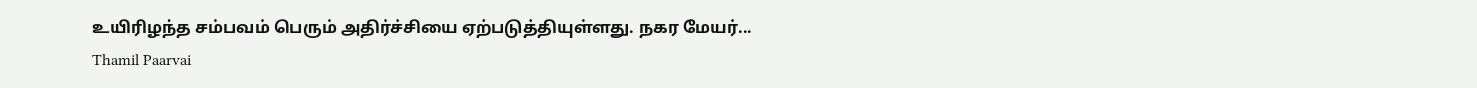உயிரிழந்த சம்பவம் பெரும் அதிர்ச்சியை ஏற்படுத்தியுள்ளது. நகர மேயர்...
Thamil Paarvai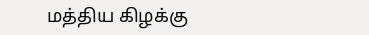மத்திய கிழக்கு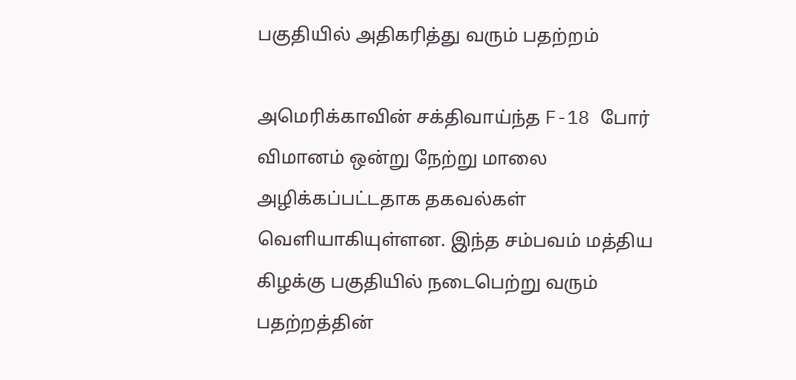பகுதியில் அதிகரித்து வரும் பதற்றம்

அமெரிக்காவின் சக்திவாய்ந்த F-18 போர் விமானம் ஒன்று நேற்று மாலை அழிக்கப்பட்டதாக தகவல்கள் வெளியாகியுள்ளன. இந்த சம்பவம் மத்திய கிழக்கு பகுதியில் நடைபெற்று வரும் பதற்றத்தின்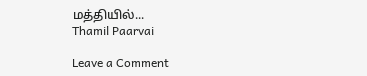மத்தியில்...
Thamil Paarvai

Leave a Comment